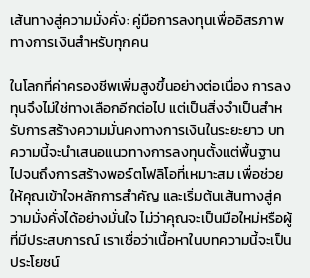เส้นทางสู่ความมั่งคั่ง: คู่มือการลงทุนเพื่ออิสรภาพทางการเงินสำหรับทุกคน

ในโลกที่ค่าครองชีพเพิ่มสูงขึ้นอย่างต่อเนื่อง การลงทุนจึงไม่ใช่ทางเลือกอีกต่อไป แต่เป็นสิ่งจำเป็นสำหรับการสร้างความมั่นคงทางการเงินในระยะยาว บทความนี้จะนำเสนอแนวทางการลงทุนตั้งแต่พื้นฐานไปจนถึงการสร้างพอร์ตโฟลิโอที่เหมาะสม เพื่อช่วยให้คุณเข้าใจหลักการสำคัญ และเริ่มต้นเส้นทางสู่ความมั่งคั่งได้อย่างมั่นใจ ไม่ว่าคุณจะเป็นมือใหม่หรือผู้ที่มีประสบการณ์ เราเชื่อว่าเนื้อหาในบทความนี้จะเป็นประโยชน์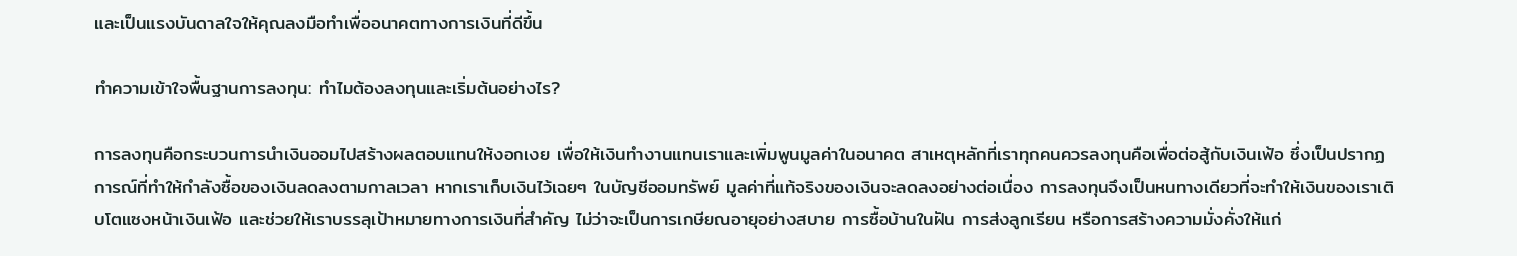และเป็นแรงบันดาลใจให้คุณลงมือทำเพื่ออนาคตทางการเงินที่ดีขึ้น

ทำความเข้าใจพื้นฐานการลงทุน: ทำไมต้องลงทุนและเริ่มต้นอย่างไร?

การลงทุนคือกระบวนการนำเงินออมไปสร้างผลตอบแทนให้งอกเงย เพื่อให้เงินทำงานแทนเราและเพิ่มพูนมูลค่าในอนาคต สาเหตุหลักที่เราทุกคนควรลงทุนคือเพื่อต่อสู้กับเงินเฟ้อ ซึ่งเป็นปรากฏการณ์ที่ทำให้กำลังซื้อของเงินลดลงตามกาลเวลา หากเราเก็บเงินไว้เฉยๆ ในบัญชีออมทรัพย์ มูลค่าที่แท้จริงของเงินจะลดลงอย่างต่อเนื่อง การลงทุนจึงเป็นหนทางเดียวที่จะทำให้เงินของเราเติบโตแซงหน้าเงินเฟ้อ และช่วยให้เราบรรลุเป้าหมายทางการเงินที่สำคัญ ไม่ว่าจะเป็นการเกษียณอายุอย่างสบาย การซื้อบ้านในฝัน การส่งลูกเรียน หรือการสร้างความมั่งคั่งให้แก่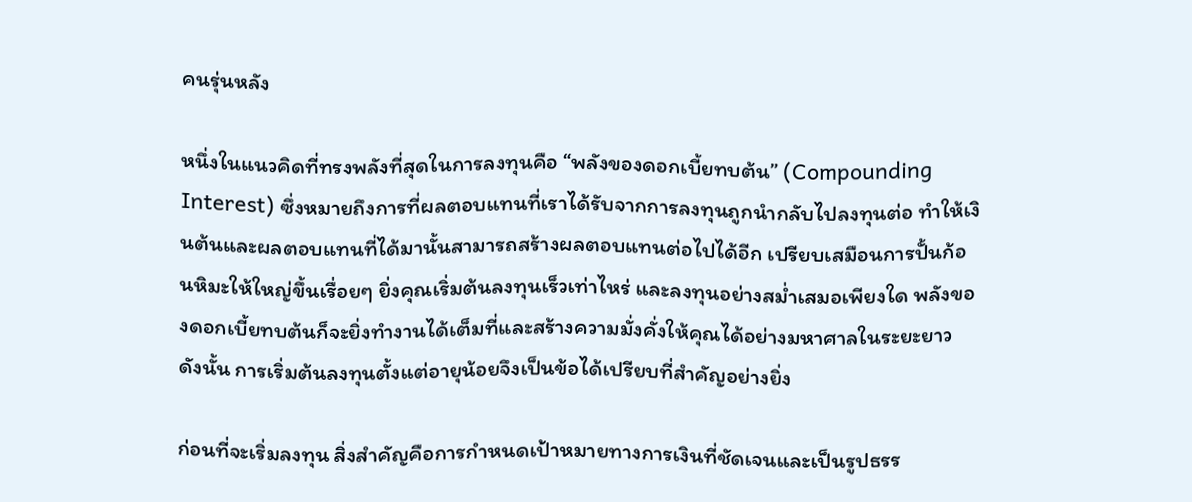คนรุ่นหลัง

หนึ่งในแนวคิดที่ทรงพลังที่สุดในการลงทุนคือ “พลังของดอกเบี้ยทบต้น” (Compounding Interest) ซึ่งหมายถึงการที่ผลตอบแทนที่เราได้รับจากการลงทุนถูกนำกลับไปลงทุนต่อ ทำให้เงินต้นและผลตอบแทนที่ได้มานั้นสามารถสร้างผลตอบแทนต่อไปได้อีก เปรียบเสมือนการปั้นก้อนหิมะให้ใหญ่ขึ้นเรื่อยๆ ยิ่งคุณเริ่มต้นลงทุนเร็วเท่าไหร่ และลงทุนอย่างสม่ำเสมอเพียงใด พลังของดอกเบี้ยทบต้นก็จะยิ่งทำงานได้เต็มที่และสร้างความมั่งคั่งให้คุณได้อย่างมหาศาลในระยะยาว ดังนั้น การเริ่มต้นลงทุนตั้งแต่อายุน้อยจึงเป็นข้อได้เปรียบที่สำคัญอย่างยิ่ง

ก่อนที่จะเริ่มลงทุน สิ่งสำคัญคือการกำหนดเป้าหมายทางการเงินที่ชัดเจนและเป็นรูปธรร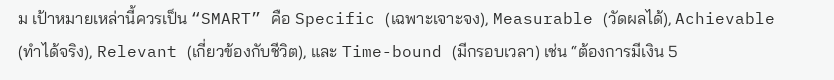ม เป้าหมายเหล่านี้ควรเป็น “SMART” คือ Specific (เฉพาะเจาะจง), Measurable (วัดผลได้), Achievable (ทำได้จริง), Relevant (เกี่ยวข้องกับชีวิต), และ Time-bound (มีกรอบเวลา) เช่น “ต้องการมีเงิน 5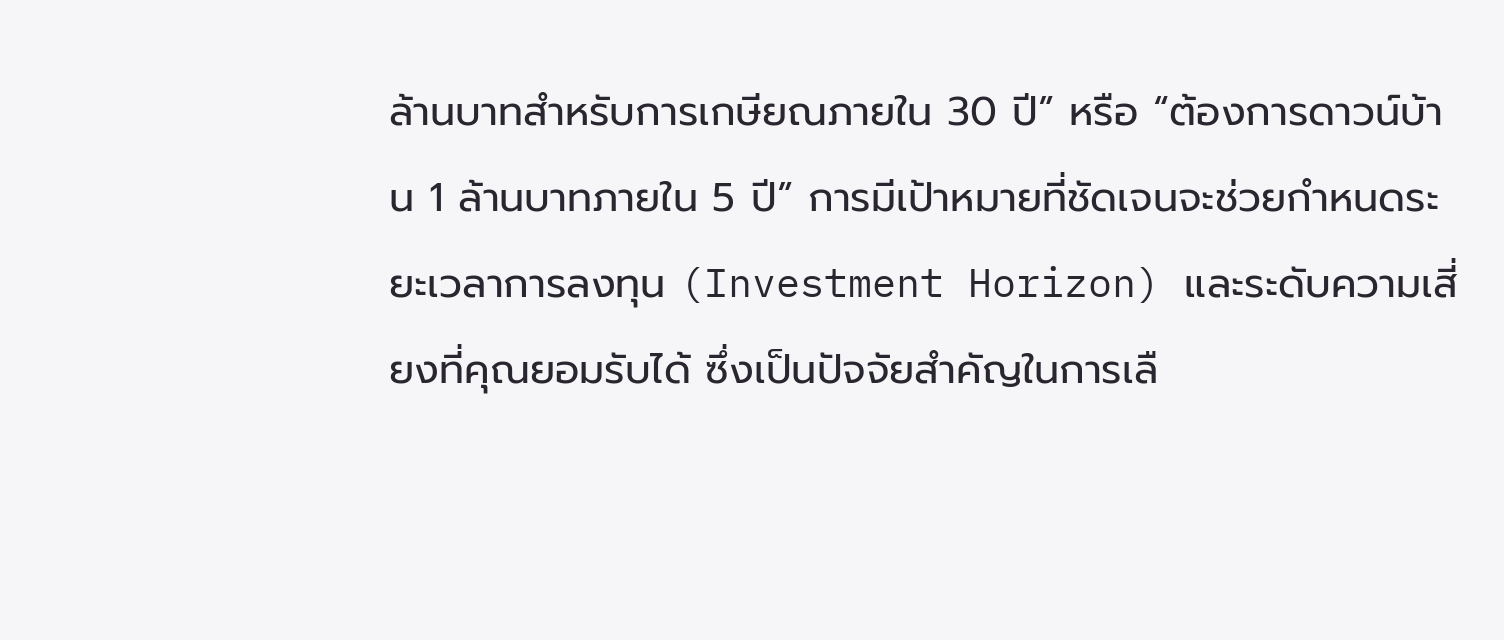ล้านบาทสำหรับการเกษียณภายใน 30 ปี” หรือ “ต้องการดาวน์บ้าน 1 ล้านบาทภายใน 5 ปี” การมีเป้าหมายที่ชัดเจนจะช่วยกำหนดระยะเวลาการลงทุน (Investment Horizon) และระดับความเสี่ยงที่คุณยอมรับได้ ซึ่งเป็นปัจจัยสำคัญในการเลื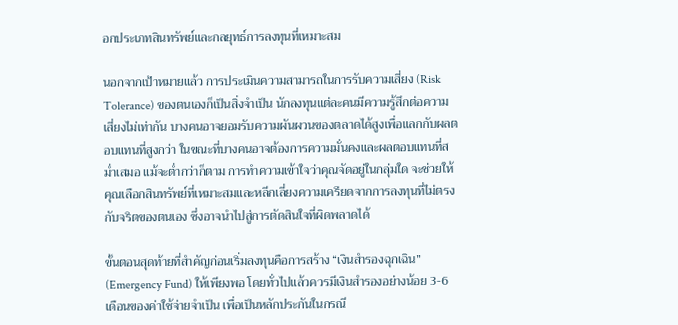อกประเภทสินทรัพย์และกลยุทธ์การลงทุนที่เหมาะสม

นอกจากเป้าหมายแล้ว การประเมินความสามารถในการรับความเสี่ยง (Risk Tolerance) ของตนเองก็เป็นสิ่งจำเป็น นักลงทุนแต่ละคนมีความรู้สึกต่อความเสี่ยงไม่เท่ากัน บางคนอาจยอมรับความผันผวนของตลาดได้สูงเพื่อแลกกับผลตอบแทนที่สูงกว่า ในขณะที่บางคนอาจต้องการความมั่นคงและผลตอบแทนที่สม่ำเสมอ แม้จะต่ำกว่าก็ตาม การทำความเข้าใจว่าคุณจัดอยู่ในกลุ่มใด จะช่วยให้คุณเลือกสินทรัพย์ที่เหมาะสมและหลีกเลี่ยงความเครียดจากการลงทุนที่ไม่ตรงกับจริตของตนเอง ซึ่งอาจนำไปสู่การตัดสินใจที่ผิดพลาดได้

ขั้นตอนสุดท้ายที่สำคัญก่อนเริ่มลงทุนคือการสร้าง “เงินสำรองฉุกเฉิน” (Emergency Fund) ให้เพียงพอ โดยทั่วไปแล้วควรมีเงินสำรองอย่างน้อย 3-6 เดือนของค่าใช้จ่ายจำเป็น เพื่อเป็นหลักประกันในกรณี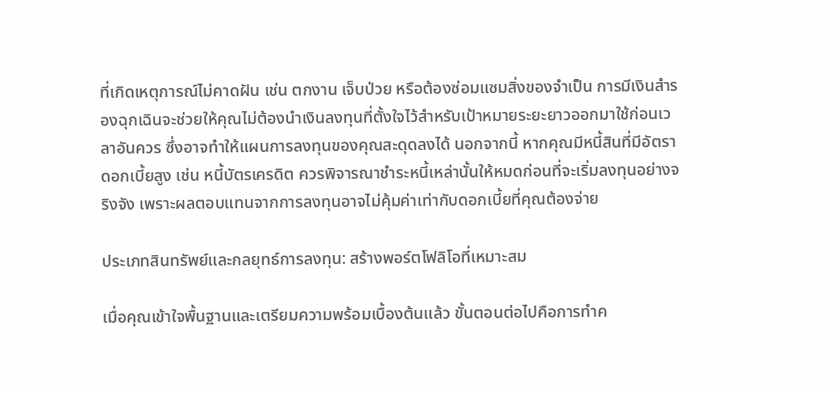ที่เกิดเหตุการณ์ไม่คาดฝัน เช่น ตกงาน เจ็บป่วย หรือต้องซ่อมแซมสิ่งของจำเป็น การมีเงินสำรองฉุกเฉินจะช่วยให้คุณไม่ต้องนำเงินลงทุนที่ตั้งใจไว้สำหรับเป้าหมายระยะยาวออกมาใช้ก่อนเวลาอันควร ซึ่งอาจทำให้แผนการลงทุนของคุณสะดุดลงได้ นอกจากนี้ หากคุณมีหนี้สินที่มีอัตราดอกเบี้ยสูง เช่น หนี้บัตรเครดิต ควรพิจารณาชำระหนี้เหล่านั้นให้หมดก่อนที่จะเริ่มลงทุนอย่างจริงจัง เพราะผลตอบแทนจากการลงทุนอาจไม่คุ้มค่าเท่ากับดอกเบี้ยที่คุณต้องจ่าย

ประเภทสินทรัพย์และกลยุทธ์การลงทุน: สร้างพอร์ตโฟลิโอที่เหมาะสม

เมื่อคุณเข้าใจพื้นฐานและเตรียมความพร้อมเบื้องต้นแล้ว ขั้นตอนต่อไปคือการทำค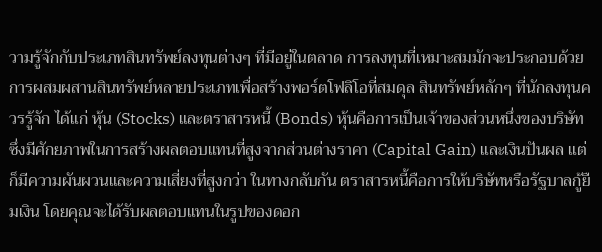วามรู้จักกับประเภทสินทรัพย์ลงทุนต่างๆ ที่มีอยู่ในตลาด การลงทุนที่เหมาะสมมักจะประกอบด้วยการผสมผสานสินทรัพย์หลายประเภทเพื่อสร้างพอร์ตโฟลิโอที่สมดุล สินทรัพย์หลักๆ ที่นักลงทุนควรรู้จัก ได้แก่ หุ้น (Stocks) และตราสารหนี้ (Bonds) หุ้นคือการเป็นเจ้าของส่วนหนึ่งของบริษัท ซึ่งมีศักยภาพในการสร้างผลตอบแทนที่สูงจากส่วนต่างราคา (Capital Gain) และเงินปันผล แต่ก็มีความผันผวนและความเสี่ยงที่สูงกว่า ในทางกลับกัน ตราสารหนี้คือการให้บริษัทหรือรัฐบาลกู้ยืมเงิน โดยคุณจะได้รับผลตอบแทนในรูปของดอก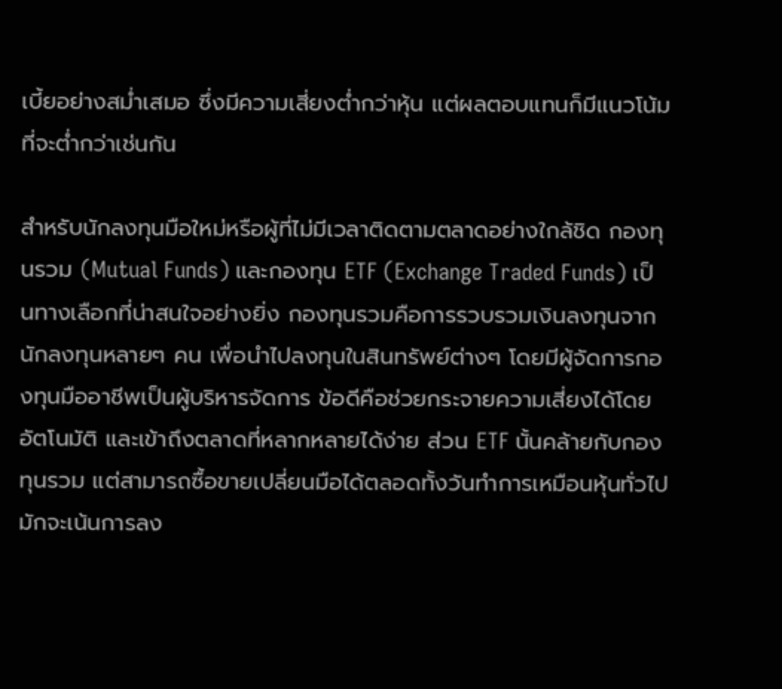เบี้ยอย่างสม่ำเสมอ ซึ่งมีความเสี่ยงต่ำกว่าหุ้น แต่ผลตอบแทนก็มีแนวโน้มที่จะต่ำกว่าเช่นกัน

สำหรับนักลงทุนมือใหม่หรือผู้ที่ไม่มีเวลาติดตามตลาดอย่างใกล้ชิด กองทุนรวม (Mutual Funds) และกองทุน ETF (Exchange Traded Funds) เป็นทางเลือกที่น่าสนใจอย่างยิ่ง กองทุนรวมคือการรวบรวมเงินลงทุนจากนักลงทุนหลายๆ คน เพื่อนำไปลงทุนในสินทรัพย์ต่างๆ โดยมีผู้จัดการกองทุนมืออาชีพเป็นผู้บริหารจัดการ ข้อดีคือช่วยกระจายความเสี่ยงได้โดยอัตโนมัติ และเข้าถึงตลาดที่หลากหลายได้ง่าย ส่วน ETF นั้นคล้ายกับกองทุนรวม แต่สามารถซื้อขายเปลี่ยนมือได้ตลอดทั้งวันทำการเหมือนหุ้นทั่วไป มักจะเน้นการลง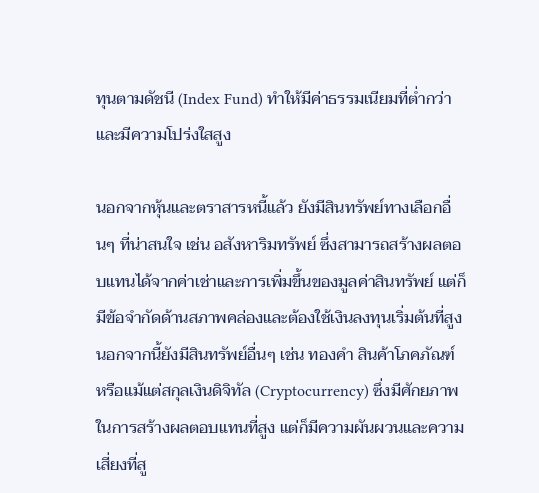ทุนตามดัชนี (Index Fund) ทำให้มีค่าธรรมเนียมที่ต่ำกว่าและมีความโปร่งใสสูง

นอกจากหุ้นและตราสารหนี้แล้ว ยังมีสินทรัพย์ทางเลือกอื่นๆ ที่น่าสนใจ เช่น อสังหาริมทรัพย์ ซึ่งสามารถสร้างผลตอบแทนได้จากค่าเช่าและการเพิ่มขึ้นของมูลค่าสินทรัพย์ แต่ก็มีข้อจำกัดด้านสภาพคล่องและต้องใช้เงินลงทุนเริ่มต้นที่สูง นอกจากนี้ยังมีสินทรัพย์อื่นๆ เช่น ทองคำ สินค้าโภคภัณฑ์ หรือแม้แต่สกุลเงินดิจิทัล (Cryptocurrency) ซึ่งมีศักยภาพในการสร้างผลตอบแทนที่สูง แต่ก็มีความผันผวนและความเสี่ยงที่สู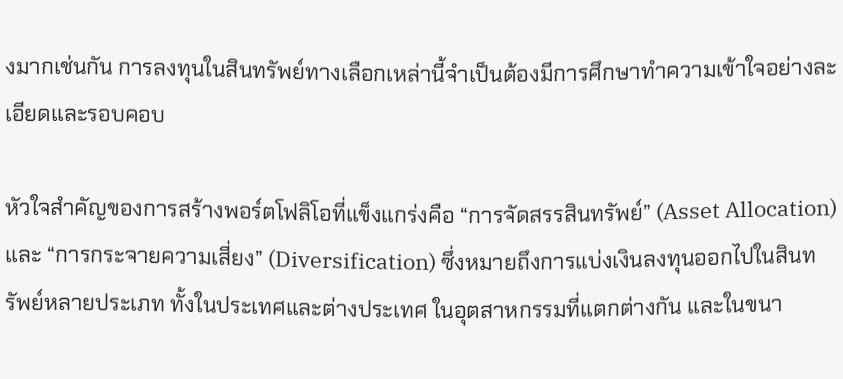งมากเช่นกัน การลงทุนในสินทรัพย์ทางเลือกเหล่านี้จำเป็นต้องมีการศึกษาทำความเข้าใจอย่างละเอียดและรอบคอบ

หัวใจสำคัญของการสร้างพอร์ตโฟลิโอที่แข็งแกร่งคือ “การจัดสรรสินทรัพย์” (Asset Allocation) และ “การกระจายความเสี่ยง” (Diversification) ซึ่งหมายถึงการแบ่งเงินลงทุนออกไปในสินทรัพย์หลายประเภท ทั้งในประเทศและต่างประเทศ ในอุตสาหกรรมที่แตกต่างกัน และในขนา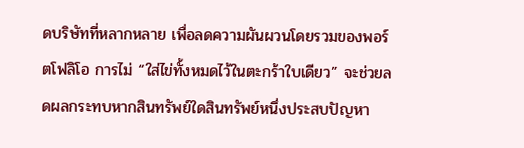ดบริษัทที่หลากหลาย เพื่อลดความผันผวนโดยรวมของพอร์ตโฟลิโอ การไม่ “ใส่ไข่ทั้งหมดไว้ในตะกร้าใบเดียว” จะช่วยลดผลกระทบหากสินทรัพย์ใดสินทรัพย์หนึ่งประสบปัญหา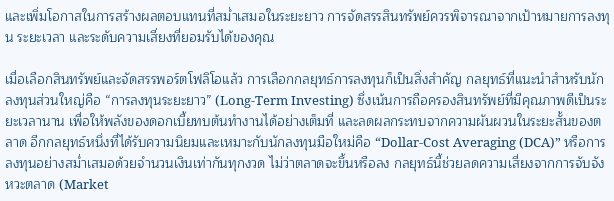และเพิ่มโอกาสในการสร้างผลตอบแทนที่สม่ำเสมอในระยะยาว การจัดสรรสินทรัพย์ควรพิจารณาจากเป้าหมายการลงทุน ระยะเวลา และระดับความเสี่ยงที่ยอมรับได้ของคุณ

เมื่อเลือกสินทรัพย์และจัดสรรพอร์ตโฟลิโอแล้ว การเลือกกลยุทธ์การลงทุนก็เป็นสิ่งสำคัญ กลยุทธ์ที่แนะนำสำหรับนักลงทุนส่วนใหญ่คือ “การลงทุนระยะยาว” (Long-Term Investing) ซึ่งเน้นการถือครองสินทรัพย์ที่มีคุณภาพดีเป็นระยะเวลานาน เพื่อให้พลังของดอกเบี้ยทบต้นทำงานได้อย่างเต็มที่ และลดผลกระทบจากความผันผวนในระยะสั้นของตลาด อีกกลยุทธ์หนึ่งที่ได้รับความนิยมและเหมาะกับนักลงทุนมือใหม่คือ “Dollar-Cost Averaging (DCA)” หรือการลงทุนอย่างสม่ำเสมอด้วยจำนวนเงินเท่ากันทุกงวด ไม่ว่าตลาดจะขึ้นหรือลง กลยุทธ์นี้ช่วยลดความเสี่ยงจากการจับจังหวะตลาด (Market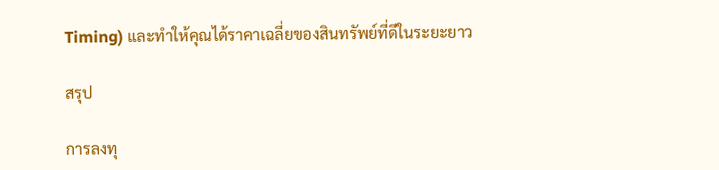Timing) และทำให้คุณได้ราคาเฉลี่ยของสินทรัพย์ที่ดีในระยะยาว

สรุป

การลงทุ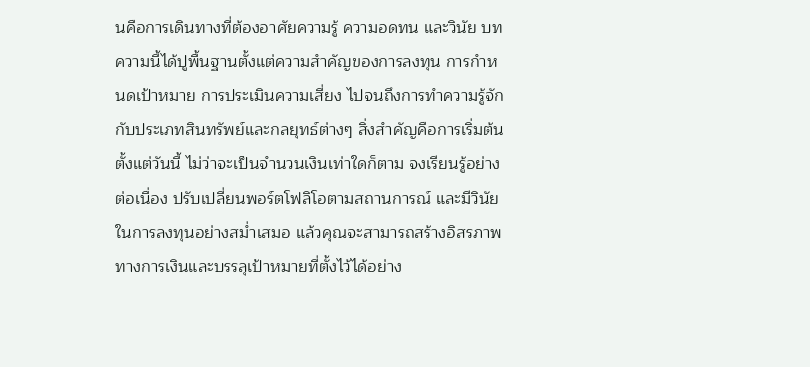นคือการเดินทางที่ต้องอาศัยความรู้ ความอดทน และวินัย บทความนี้ได้ปูพื้นฐานตั้งแต่ความสำคัญของการลงทุน การกำหนดเป้าหมาย การประเมินความเสี่ยง ไปจนถึงการทำความรู้จักกับประเภทสินทรัพย์และกลยุทธ์ต่างๆ สิ่งสำคัญคือการเริ่มต้นตั้งแต่วันนี้ ไม่ว่าจะเป็นจำนวนเงินเท่าใดก็ตาม จงเรียนรู้อย่างต่อเนื่อง ปรับเปลี่ยนพอร์ตโฟลิโอตามสถานการณ์ และมีวินัยในการลงทุนอย่างสม่ำเสมอ แล้วคุณจะสามารถสร้างอิสรภาพทางการเงินและบรรลุเป้าหมายที่ตั้งไว้ได้อย่าง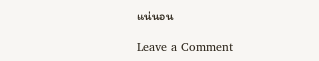แน่นอน

Leave a Comment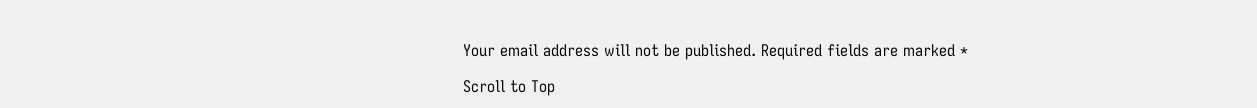Your email address will not be published. Required fields are marked *

Scroll to Top